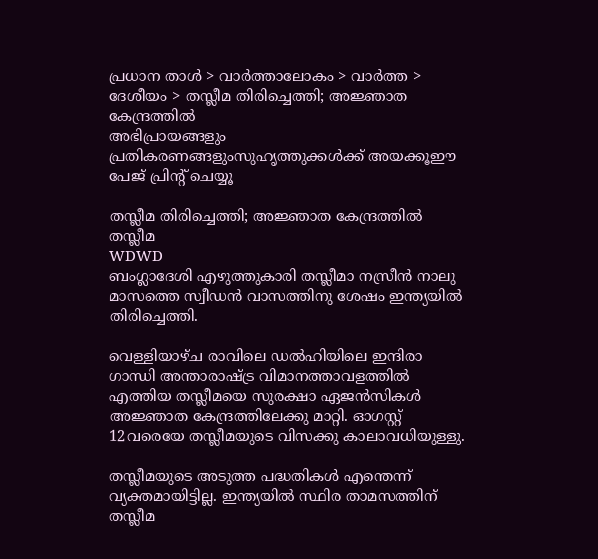പ്രധാന താള്‍ > വാര്‍ത്താലോകം > വാര്‍ത്ത > ദേശീയം > തസ്ലീമ തിരിച്ചെത്തി; അജ്ഞാത കേന്ദ്രത്തില്‍
അഭിപ്രായങ്ങളും പ്രതികരണങ്ങളുംസുഹൃത്തുക്കള്‍ക്ക് അയക്കൂഈ പേജ് പ്രിന്‍റ് ചെയ്യൂ

തസ്ലീമ തിരിച്ചെത്തി; അജ്ഞാത കേന്ദ്രത്തില്‍
തസ്ലീമ
WDWD
ബംഗ്ലാദേശി എഴുത്തുകാരി തസ്ലീമാ നസ്രീന്‍ നാലു മാസത്തെ സ്വീഡന്‍ വാസത്തിനു ശേഷം ഇന്ത്യയില്‍ തിരിച്ചെത്തി.

വെള്ളിയാഴ്ച രാവിലെ ഡല്‍ഹിയിലെ ഇന്ദിരാ ഗാന്ധി അന്താരാഷ്ട്ര വിമാനത്താവളത്തില്‍ എത്തിയ തസ്ലീമയെ സുരക്ഷാ ഏജന്‍സികള്‍ അജ്ഞാത കേന്ദ്രത്തിലേക്കു മാറ്റി. ഓഗസ്റ്റ് 12വരെയേ തസ്ലീമയുടെ വിസക്കു കാലാവധിയുള്ളു.

തസ്ലീമയുടെ അടുത്ത പദ്ധതികള്‍ എന്തെന്ന് വ്യക്തമായിട്ടില്ല. ഇന്ത്യയില്‍ സ്ഥിര താമസത്തിന് തസ്ലീമ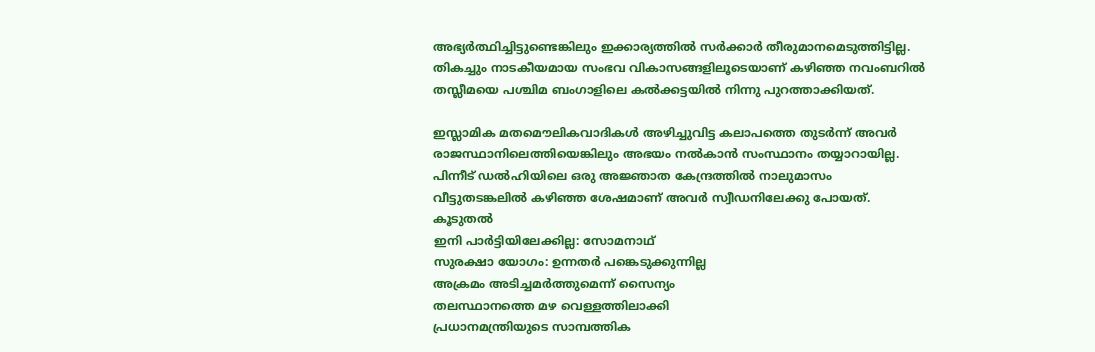അഭ്യര്‍ത്ഥിച്ചിട്ടുണ്ടെങ്കിലും ഇക്കാര്യത്തില്‍ സര്‍ക്കാര്‍ തീരുമാനമെടുത്തിട്ടില്ല. തികച്ചും നാടകീയമായ സംഭവ വികാസങ്ങളിലൂടെയാണ് കഴിഞ്ഞ നവംബറില്‍ തസ്ലീമയെ പശ്ചിമ ബംഗാളിലെ കല്‍ക്കട്ടയില്‍ നിന്നു പുറത്താക്കിയത്.

ഇസ്ലാമിക മതമൌലികവാദികള്‍ അഴിച്ചുവിട്ട കലാപത്തെ തുടര്‍ന്ന് അവര്‍ രാജസ്ഥാനിലെത്തിയെങ്കിലും അഭയം നല്‍കാന്‍ സംസ്ഥാനം തയ്യാറായില്ല. പിന്നീട് ഡല്‍ഹിയിലെ ഒരു അജ്ഞാത കേന്ദ്രത്തില്‍ നാലുമാസം വീട്ടുതടങ്കലില്‍ കഴിഞ്ഞ ശേഷമാണ് അവര്‍ സ്വീഡനിലേക്കു പോയത്.
കൂടുതല്‍
ഇനി പാര്‍ട്ടിയിലേക്കില്ല: സോമനാഥ്
സുരക്ഷാ യോഗം: ഉന്നതര്‍ പങ്കെടുക്കുന്നില്ല
അക്രമം അടിച്ചമര്‍ത്തുമെന്ന് സൈന്യം
തലസ്ഥാനത്തെ മഴ വെള്ളത്തിലാക്കി
പ്രധാനമന്ത്രിയുടെ സാമ്പത്തിക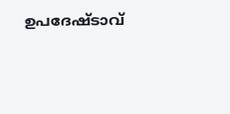ഉപദേഷ്ടാവ്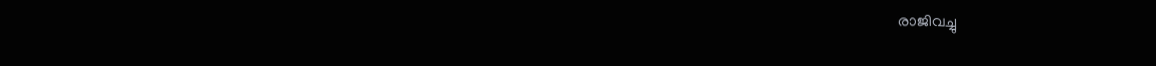രാജിവച്ചു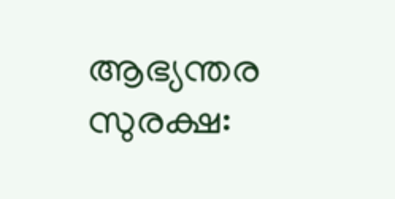ആഭ്യന്തര സുരക്ഷ: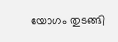യോഗം തുടങ്ങി